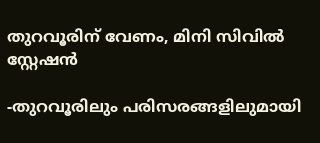തുറവൂരിന് വേണം, മിനി സിവിൽ സ്റ്റേഷൻ

-തുറവൂരിലും പരിസരങ്ങളിലുമായി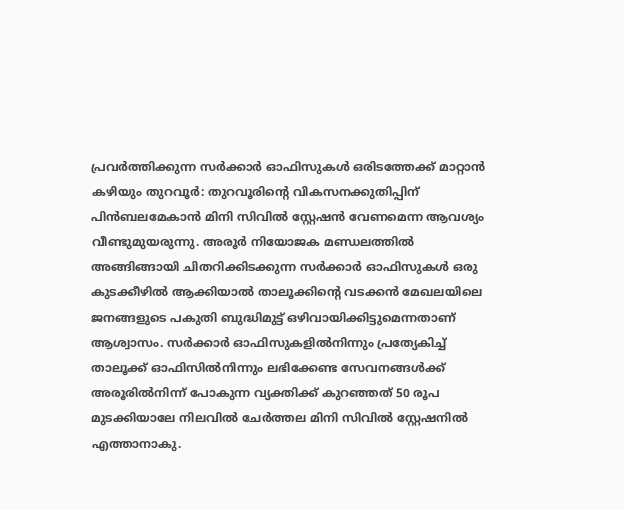പ്രവർത്തിക്കുന്ന സർക്കാർ ഓഫിസുകൾ ഒരിടത്തേക്ക് മാറ്റാൻ കഴിയും തുറവൂർ: തുറവൂരിന്‍റെ വികസനക്കുതിപ്പിന് പിൻബലമേകാൻ മിനി സിവിൽ സ്റ്റേഷൻ വേണമെന്ന ആവശ്യം വീണ്ടുമുയരുന്നു. അരൂർ നിയോജക മണ്ഡലത്തിൽ അങ്ങിങ്ങായി ചിതറിക്കിടക്കുന്ന സർക്കാർ ഓഫിസുകൾ ഒരു കുടക്കീഴിൽ ആക്കിയാൽ താലൂക്കിന്‍റെ വടക്കൻ മേഖലയിലെ ജനങ്ങളുടെ പകുതി ബുദ്ധിമുട്ട് ഒഴിവായിക്കിട്ടുമെന്നതാണ് ആശ്വാസം. സർക്കാർ ഓഫിസുകളിൽനിന്നും പ്രത്യേകിച്ച് താലൂക്ക് ഓഫിസിൽനിന്നും ലഭിക്കേണ്ട സേവനങ്ങൾക്ക് അരൂരിൽനിന്ന് പോകുന്ന വ്യക്തിക്ക് കുറഞ്ഞത് 50 രൂപ മുടക്കിയാലേ നിലവിൽ ചേർത്തല മിനി സിവിൽ സ്റ്റേഷനിൽ എത്താനാകു.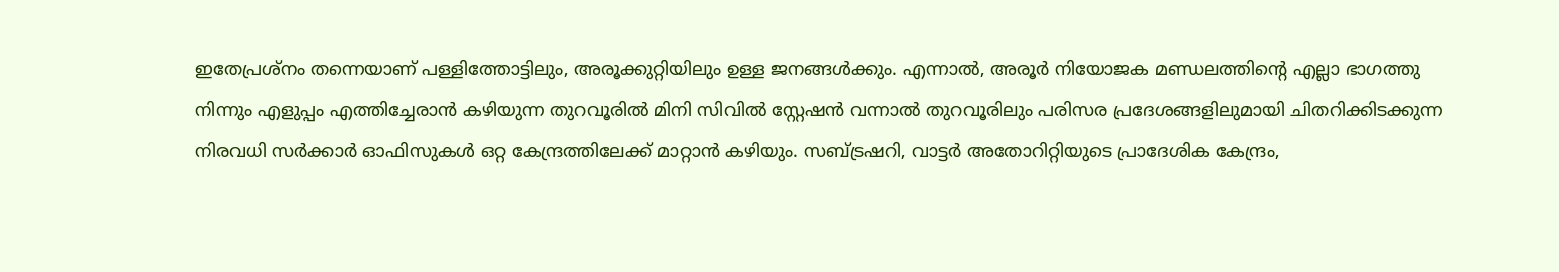ഇതേപ്രശ്നം തന്നെയാണ് പള്ളിത്തോട്ടിലും, അരൂക്കുറ്റിയിലും ഉള്ള ജനങ്ങൾക്കും. എന്നാൽ, അരൂർ നിയോജക മണ്ഡലത്തിന്‍റെ എല്ലാ ഭാഗത്തു നിന്നും എളുപ്പം എത്തിച്ചേരാൻ കഴിയുന്ന തുറവൂരിൽ മിനി സിവിൽ സ്റ്റേഷൻ വന്നാൽ തുറവൂരിലും പരിസര പ്രദേശങ്ങളിലുമായി ചിതറിക്കിടക്കുന്ന നിരവധി സർക്കാർ ഓഫിസുകൾ ഒറ്റ കേന്ദ്രത്തിലേക്ക് മാറ്റാൻ കഴിയും. സബ്ട്രഷറി, വാട്ടർ അതോറിറ്റിയുടെ പ്രാദേശിക കേന്ദ്രം,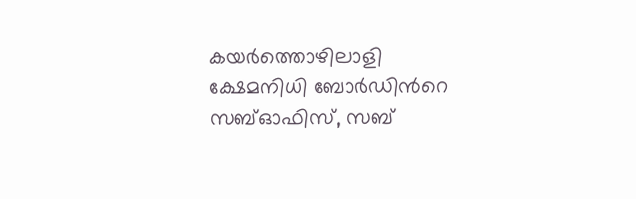കയർത്തൊഴിലാളി ക്ഷേമനിധി ബോർഡിന്‍റെ സബ്ഓഫിസ്, സബ്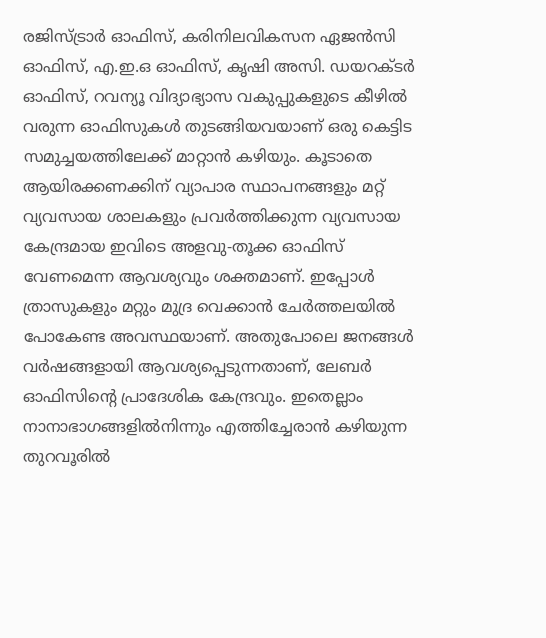രജിസ്ട്രാർ ഓഫിസ്, കരിനിലവികസന ഏജൻസി ഓഫിസ്, എ.ഇ.ഒ ഓഫിസ്, കൃഷി അസി. ഡയറക്ടർ ഓഫിസ്, റവന്യൂ വിദ്യാഭ്യാസ വകുപ്പുകളുടെ കീഴിൽ വരുന്ന ഓഫിസുകൾ തുടങ്ങിയവയാണ് ഒരു കെട്ടിട സമുച്ചയത്തിലേക്ക് മാറ്റാൻ കഴിയും. കൂടാതെ ആയിരക്കണക്കിന് വ്യാപാര സ്ഥാപനങ്ങളും മറ്റ് വ്യവസായ ശാലകളും പ്രവർത്തിക്കുന്ന വ്യവസായ കേന്ദ്രമായ ഇവിടെ അളവു-തൂക്ക ഓഫിസ് വേണമെന്ന ആവശ്യവും ശക്തമാണ്. ഇപ്പോൾ ത്രാസുകളും മറ്റും മുദ്ര വെക്കാൻ ചേർത്തലയിൽ പോകേണ്ട അവസ്ഥയാണ്. അതുപോലെ ജനങ്ങൾ വർഷങ്ങളായി ആവശ്യപ്പെടുന്നതാണ്, ലേബർ ഓഫിസിന്‍റെ പ്രാദേശിക കേന്ദ്രവും. ഇതെല്ലാം നാനാഭാഗങ്ങളിൽനിന്നും എത്തിച്ചേരാൻ കഴിയുന്ന തുറവൂരിൽ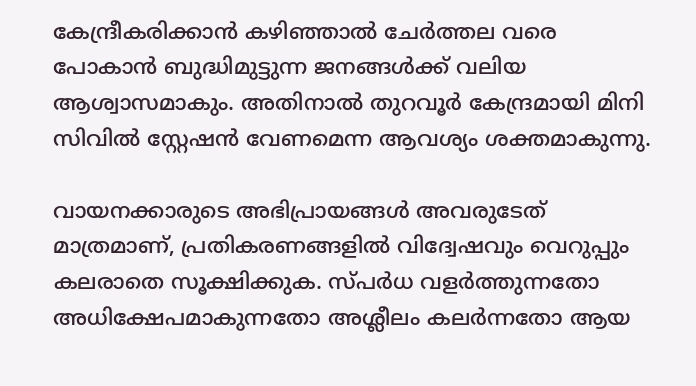കേന്ദ്രീകരിക്കാൻ കഴിഞ്ഞാൽ ചേർത്തല വരെ പോകാൻ ബുദ്ധിമുട്ടുന്ന ജനങ്ങൾക്ക് വലിയ ആശ്വാസമാകും. അതിനാൽ തുറവൂർ കേന്ദ്രമായി മിനി സിവിൽ സ്റ്റേഷൻ വേണമെന്ന ആവശ്യം ശക്തമാകുന്നു.

വായനക്കാരുടെ അഭിപ്രായങ്ങള്‍ അവരുടേത് മാത്രമാണ്, പ്രതികരണങ്ങളിൽ വിദ്വേഷവും വെറുപ്പും കലരാതെ സൂക്ഷിക്കുക. സ്പർധ വളർത്തുന്നതോ അധിക്ഷേപമാകുന്നതോ അശ്ലീലം കലർന്നതോ ആയ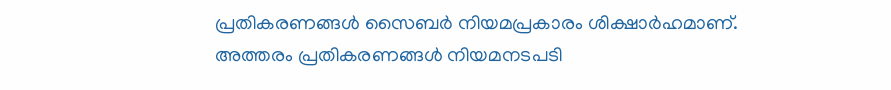പ്രതികരണങ്ങൾ സൈബർ നിയമപ്രകാരം ശിക്ഷാർഹമാണ്. അത്തരം പ്രതികരണങ്ങൾ നിയമനടപടി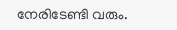നേരിടേണ്ടി വരും.